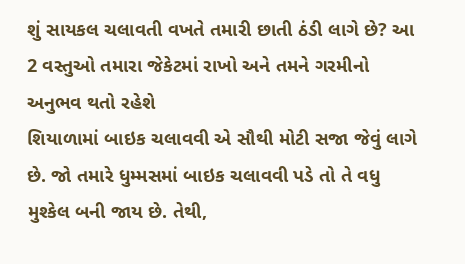શું સાયકલ ચલાવતી વખતે તમારી છાતી ઠંડી લાગે છે? આ 2 વસ્તુઓ તમારા જેકેટમાં રાખો અને તમને ગરમીનો અનુભવ થતો રહેશે
શિયાળામાં બાઇક ચલાવવી એ સૌથી મોટી સજા જેવું લાગે છે. જો તમારે ધુમ્મસમાં બાઇક ચલાવવી પડે તો તે વધુ મુશ્કેલ બની જાય છે. તેથી,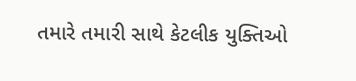તમારે તમારી સાથે કેટલીક યુક્તિઓ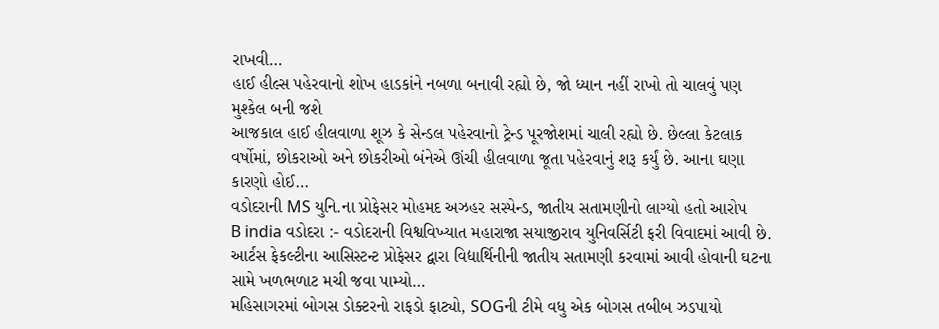રાખવી…
હાઈ હીલ્સ પહેરવાનો શોખ હાડકાંને નબળા બનાવી રહ્યો છે, જો ધ્યાન નહીં રાખો તો ચાલવું પણ મુશ્કેલ બની જશે
આજકાલ હાઈ હીલવાળા શૂઝ કે સેન્ડલ પહેરવાનો ટ્રેન્ડ પૂરજોશમાં ચાલી રહ્યો છે. છેલ્લા કેટલાક વર્ષોમાં, છોકરાઓ અને છોકરીઓ બંનેએ ઊંચી હીલવાળા જૂતા પહેરવાનું શરૂ કર્યું છે. આના ઘણા કારણો હોઈ…
વડોદરાની MS યુનિ.ના પ્રોફેસર મોહમદ અઝહર સસ્પેન્ડ, જાતીય સતામણીનો લાગ્યો હતો આરોપ
B india વડોદરા :- વડોદરાની વિશ્વવિખ્યાત મહારાજા સયાજીરાવ યુનિવર્સિટી ફરી વિવાદમાં આવી છે. આર્ટસ ફેકલ્ટીના આસિસ્ટન્ટ પ્રોફેસર દ્વારા વિદ્યાર્થિનીની જાતીય સતામણી કરવામાં આવી હોવાની ઘટના સામે ખળભળાટ મચી જવા પામ્યો…
મહિસાગરમાં બોગસ ડોક્ટરનો રાફડો ફાટ્યો, SOGની ટીમે વધુ એક બોગસ તબીબ ઝડપાયો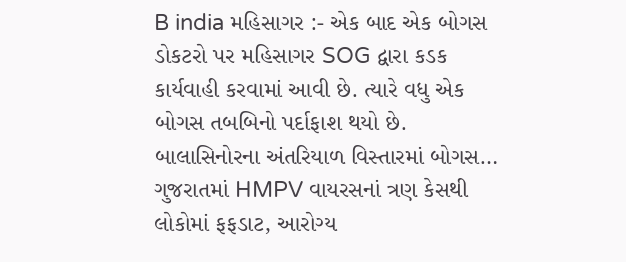B india મહિસાગર :- એક બાદ એક બોગસ ડોકટરો પર મહિસાગર SOG દ્વારા કડક કાર્યવાહી કરવામાં આવી છે. ત્યારે વધુ એક બોગસ તબબિનો પર્દાફાશ થયો છે. બાલાસિનોરના અંતરિયાળ વિસ્તારમાં બોગસ…
ગુજરાતમાં HMPV વાયરસનાં ત્રણ કેસથી લોકોમાં ફફડાટ, આરોગ્ય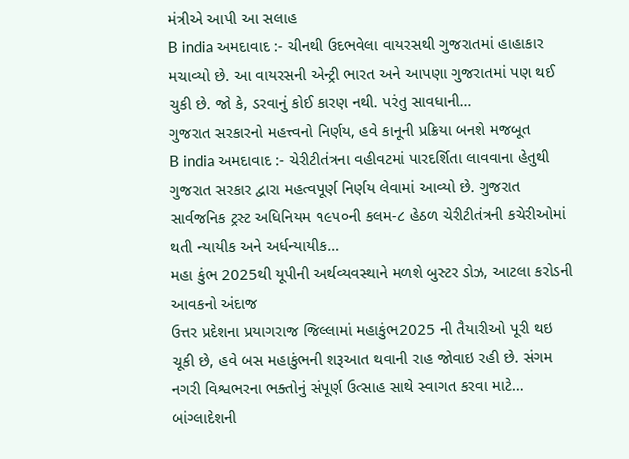મંત્રીએ આપી આ સલાહ
B india અમદાવાદ :- ચીનથી ઉદભવેલા વાયરસથી ગુજરાતમાં હાહાકાર મચાવ્યો છે. આ વાયરસની એન્ટ્રી ભારત અને આપણા ગુજરાતમાં પણ થઈ ચુકી છે. જો કે, ડરવાનું કોઈ કારણ નથી. પરંતુ સાવધાની…
ગુજરાત સરકારનો મહત્ત્વનો નિર્ણય, હવે કાનૂની પ્રક્રિયા બનશે મજબૂત
B india અમદાવાદ :- ચેરીટીતંત્રના વહીવટમાં પારદર્શિતા લાવવાના હેતુથી ગુજરાત સરકાર દ્વારા મહત્વપૂર્ણ નિર્ણય લેવામાં આવ્યો છે. ગુજરાત સાર્વજનિક ટ્રસ્ટ અધિનિયમ ૧૯૫૦ની કલમ-૮ હેઠળ ચેરીટીતંત્રની કચેરીઓમાં થતી ન્યાયીક અને અર્ધન્યાયીક…
મહા કુંભ 2025થી યૂપીની અર્થવ્યવસ્થાને મળશે બુસ્ટર ડોઝ, આટલા કરોડની આવકનો અંદાજ
ઉત્તર પ્રદેશના પ્રયાગરાજ જિલ્લામાં મહાકુંભ2025 ની તૈયારીઓ પૂરી થઇ ચૂકી છે, હવે બસ મહાકુંભની શરૂઆત થવાની રાહ જોવાઇ રહી છે. સંગમ નગરી વિશ્વભરના ભક્તોનું સંપૂર્ણ ઉત્સાહ સાથે સ્વાગત કરવા માટે…
બાંગ્લાદેશની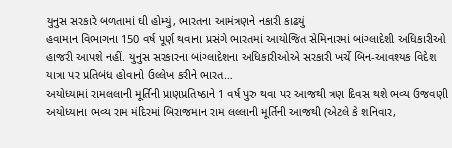યુનુસ સરકારે બળતામાં ઘી હોમ્યું, ભારતના આમંત્રણને નકારી કાઢયું
હવામાન વિભાગના 150 વર્ષ પૂર્ણ થવાના પ્રસંગે ભારતમાં આયોજિત સેમિનારમાં બાંગ્લાદેશી અધિકારીઓ હાજરી આપશે નહીં. યુનુસ સરકારના બાંગ્લાદેશના અધિકારીઓએ સરકારી ખર્ચે બિન-આવશ્યક વિદેશ યાત્રા પર પ્રતિબંધ હોવાનો ઉલ્લેખ કરીને ભારત…
અયોધ્યામાં રામલલાની મૂર્તિની પ્રાણપ્રતિષ્ઠાને 1 વર્ષ પુરુ થવા પર આજથી ત્રણ દિવસ થશે ભવ્ય ઉજવણી
અયોધ્યાના ભવ્ય રામ મંદિરમાં બિરાજમાન રામ લલ્લાની મૂર્તિની આજથી (એટલે કે શનિવાર,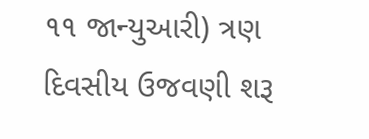૧૧ જાન્યુઆરી) ત્રણ દિવસીય ઉજવણી શરૂ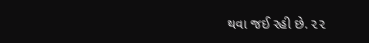થવા જઈ રહી છે. ૨૨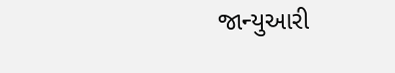જાન્યુઆરી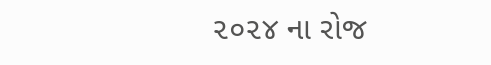૨૦૨૪ ના રોજ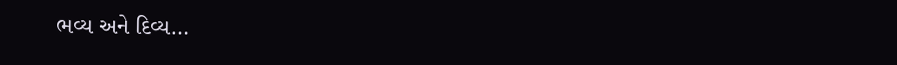ભવ્ય અને દિવ્ય…